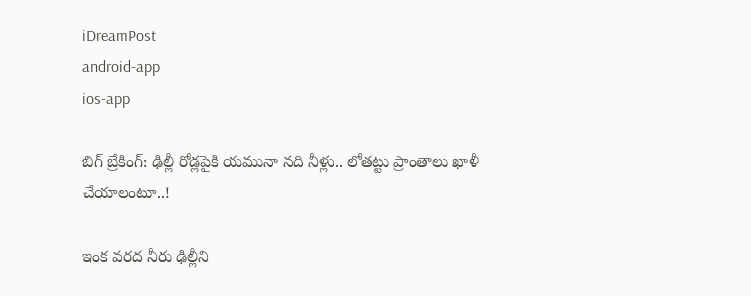iDreamPost
android-app
ios-app

బిగ్ బ్రేకింగ్: ఢిల్లీ రోడ్లపైకి యమునా నది నీళ్లు.. లోతట్టు ప్రాంతాలు ఖాళీ చేయాలంటూ..!

ఇంక వరద నీరు ఢిల్లీని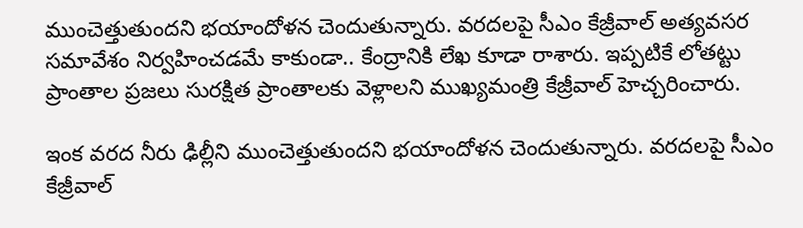ముంచెత్తుతుందని భయాందోళన చెందుతున్నారు. వరదలపై సీఎం కేజ్రీవాల్ అత్యవసర సమావేశం నిర్వహించడమే కాకుండా.. కేంద్రానికి లేఖ కూడా రాశారు. ఇప్పటికే లోతట్టు ప్రాంతాల ప్రజలు సురక్షిత ప్రాంతాలకు వెళ్లాలని ముఖ్యమంత్రి కేజ్రీవాల్ హెచ్చరించారు.

ఇంక వరద నీరు ఢిల్లీని ముంచెత్తుతుందని భయాందోళన చెందుతున్నారు. వరదలపై సీఎం కేజ్రీవాల్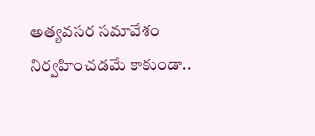అత్యవసర సమావేశం నిర్వహించడమే కాకుండా..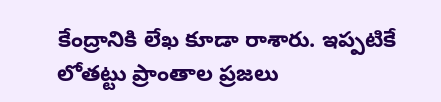కేంద్రానికి లేఖ కూడా రాశారు. ఇప్పటికే లోతట్టు ప్రాంతాల ప్రజలు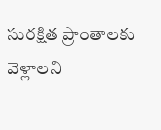సురక్షిత ప్రాంతాలకు వెళ్లాలని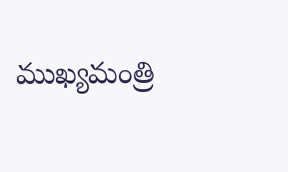ముఖ్యమంత్రి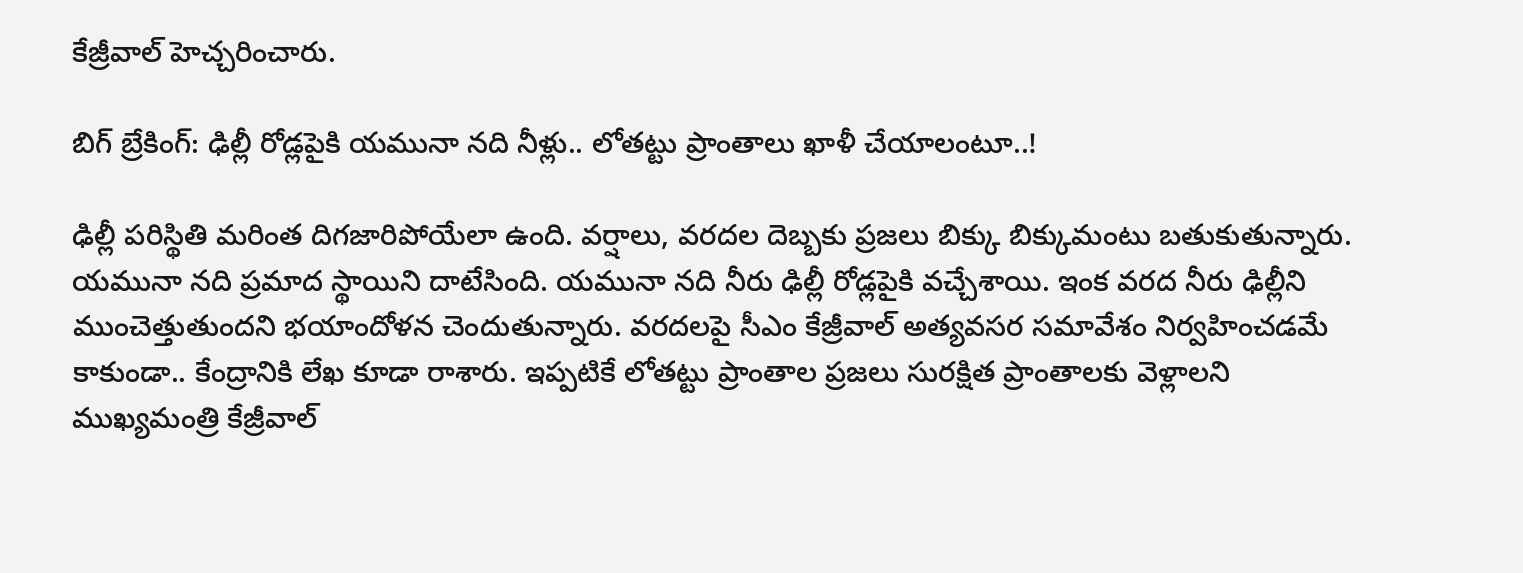కేజ్రీవాల్ హెచ్చరించారు.

బిగ్ బ్రేకింగ్: ఢిల్లీ రోడ్లపైకి యమునా నది నీళ్లు.. లోతట్టు ప్రాంతాలు ఖాళీ చేయాలంటూ..!

ఢిల్లీ పరిస్థితి మరింత దిగజారిపోయేలా ఉంది. వర్షాలు, వరదల దెబ్బకు ప్రజలు బిక్కు బిక్కుమంటు బతుకుతున్నారు. యమునా నది ప్రమాద స్థాయిని దాటేసింది. యమునా నది నీరు ఢిల్లీ రోడ్లపైకి వచ్చేశాయి. ఇంక వరద నీరు ఢిల్లీని ముంచెత్తుతుందని భయాందోళన చెందుతున్నారు. వరదలపై సీఎం కేజ్రీవాల్ అత్యవసర సమావేశం నిర్వహించడమే కాకుండా.. కేంద్రానికి లేఖ కూడా రాశారు. ఇప్పటికే లోతట్టు ప్రాంతాల ప్రజలు సురక్షిత ప్రాంతాలకు వెళ్లాలని ముఖ్యమంత్రి కేజ్రీవాల్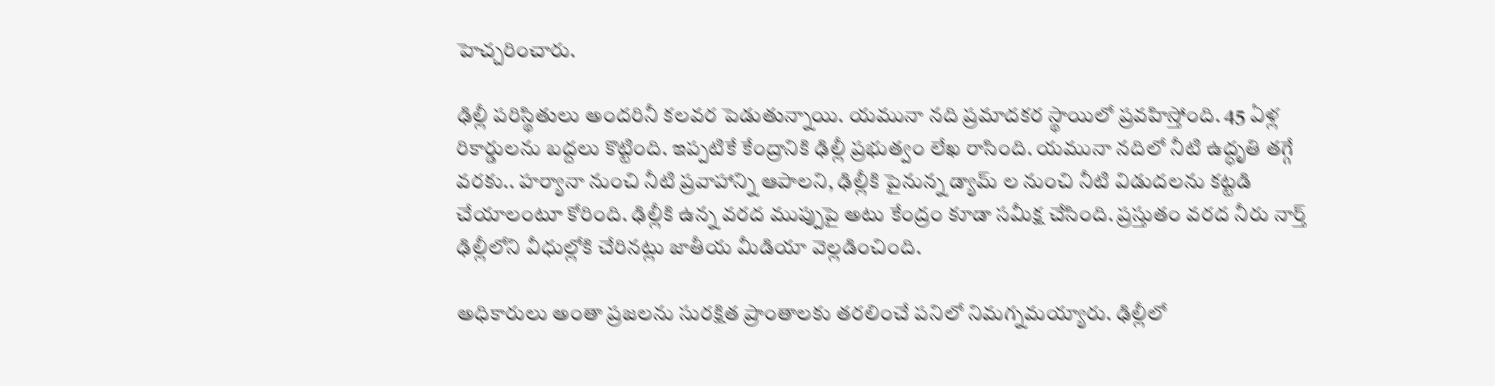హెచ్చరించారు.

ఢిల్లీ పరిస్థితులు అందరినీ కలవర పెడుతున్నాయి. యమునా నది ప్రమాదకర స్థాయిలో ప్రవహిస్తోంది. 45 ఏళ్ల రికార్డులను బద్దలు కొట్టింది. ఇప్పటికే కేంద్రానికి ఢిల్లీ ప్రభుత్వం లేఖ రాసింది. యమునా నదిలో నీటి ఉద్ధృతి తగ్గే వరకు.. హర్యానా నుంచి నీటి ప్రవాహాన్ని ఆపాలని, ఢిల్లీకి పైనున్న డ్యామ్ ల నుంచి నీటి విడుదలను కట్టడి చేయాలంటూ కోరింది. ఢిల్లీకి ఉన్న వరద ముప్పుపై అటు కేంద్రం కూడా సమీక్ష చేసింది. ప్రస్తుతం వరద నీరు నార్త్ ఢిల్లీలోని వీధుల్లోకి చేరినట్లు జాతీయ మీడియా వెల్లడించింది.

అధికారులు అంతా ప్రజలను సురక్షిత ప్రాంతాలకు తరలించే పనిలో నిమగ్నమయ్యారు. ఢిల్లీలో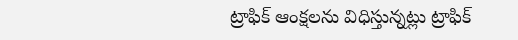ట్రాఫిక్ ఆంక్షలను విధిస్తున్నట్లు ట్రాఫిక్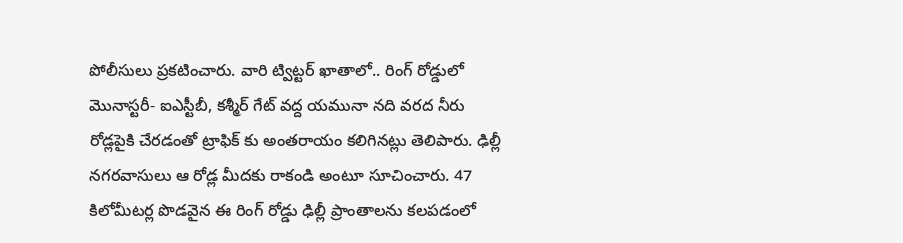పోలీసులు ప్రకటించారు. వారి ట్విట్టర్ ఖాతాలో.. రింగ్ రోడ్డులో మొనాస్టరీ- ఐఎస్టీబీ, కశ్మీర్ గేట్ వద్ద యమునా నది వరద నీరు రోడ్లపైకి చేరడంతో ట్రాఫిక్ కు అంతరాయం కలిగినట్లు తెలిపారు. ఢిల్లీ నగరవాసులు ఆ రోడ్ల మీదకు రాకండి అంటూ సూచించారు. 47 కిలోమీటర్ల పొడవైన ఈ రింగ్ రోడ్డు ఢిల్లీ ప్రాంతాలను కలపడంలో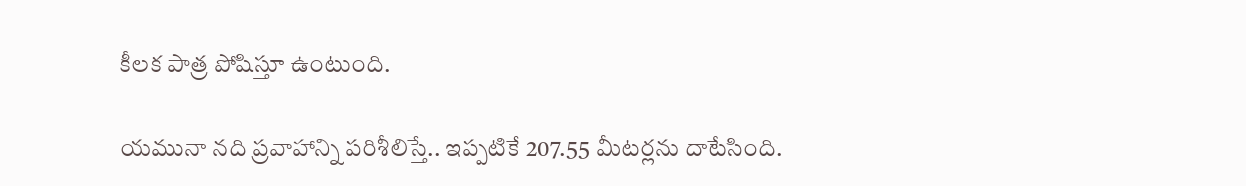కీలక పాత్ర పోషిస్తూ ఉంటుంది.

యమునా నది ప్రవాహాన్ని పరిశీలిస్తే.. ఇప్పటికే 207.55 మీటర్లను దాటేసింది.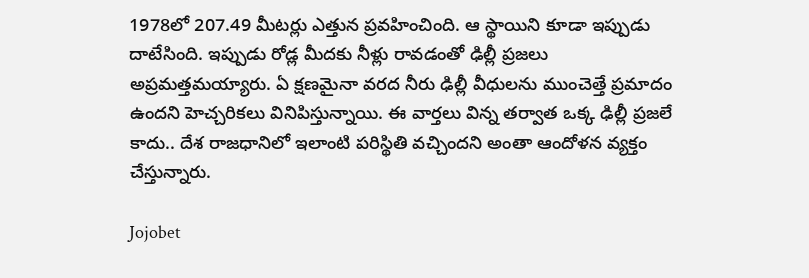1978లో 207.49 మీటర్లు ఎత్తున ప్రవహించింది. ఆ స్థాయిని కూడా ఇప్పుడు దాటేసింది. ఇప్పుడు రోడ్ల మీదకు నీళ్లు రావడంతో ఢిల్లీ ప్రజలు అప్రమత్తమయ్యారు. ఏ క్షణమైనా వరద నీరు ఢిల్లీ వీధులను ముంచెత్తే ప్రమాదం ఉందని హెచ్చరికలు వినిపిస్తున్నాయి. ఈ వార్తలు విన్న తర్వాత ఒక్క ఢిల్లీ ప్రజలే కాదు.. దేశ రాజధానిలో ఇలాంటి పరిస్థితి వచ్చిందని అంతా ఆందోళన వ్యక్తం చేస్తున్నారు.

Jojobet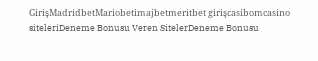GirişMadridbetMariobetimajbetmeritbet girişcasibomcasino siteleriDeneme Bonusu Veren SitelerDeneme Bonusu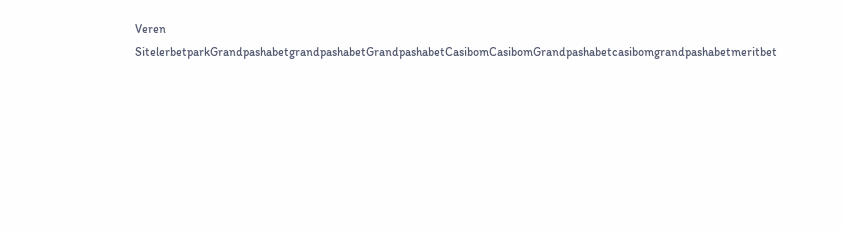Veren SitelerbetparkGrandpashabetgrandpashabetGrandpashabetCasibomCasibomGrandpashabetcasibomgrandpashabetmeritbet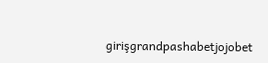girişgrandpashabetjojobet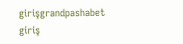girişgrandpashabet giriş